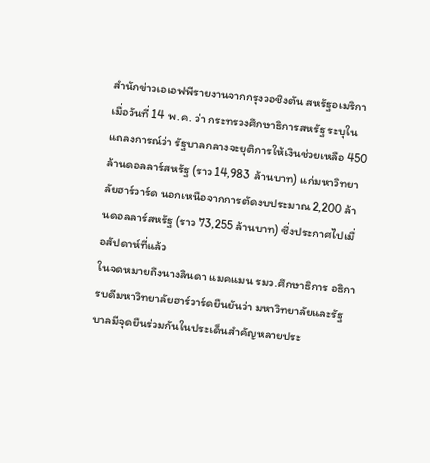สำนักข่าวเอเอฟพีรายงานจากกรุงวอชิงตัน สหรัฐอเมริกา เมื่อวันที่ 14 พ.ค. ว่า กระทรวงศึกษาธิการสหรัฐ ระบุในแถลงการณ์ว่า รัฐบาลกลางจะยุติการให้เงินช่วยเหลือ 450 ล้านดอลลาร์สหรัฐ (ราว 14,983 ล้านบาท) แก่มหาวิทยาลัยฮาร์วาร์ด นอกเหนือจากการตัดงบประมาณ 2,200 ล้านดอลลาร์สหรัฐ (ราว 73,255 ล้านบาท) ซึ่งประกาศไปเมื่อสัปดาห์ที่แล้ว
ในจดหมายถึงนางลินดา แมคแมน รมว.ศึกษาธิการ อธิการบดีมหาวิทยาลัยฮาร์วาร์ดยืนยันว่า มหาวิทยาลัยและรัฐบาลมีจุดยืนร่วมกันในประเด็นสำคัญหลายประ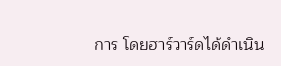การ โดยฮาร์วาร์ดได้ดำเนิน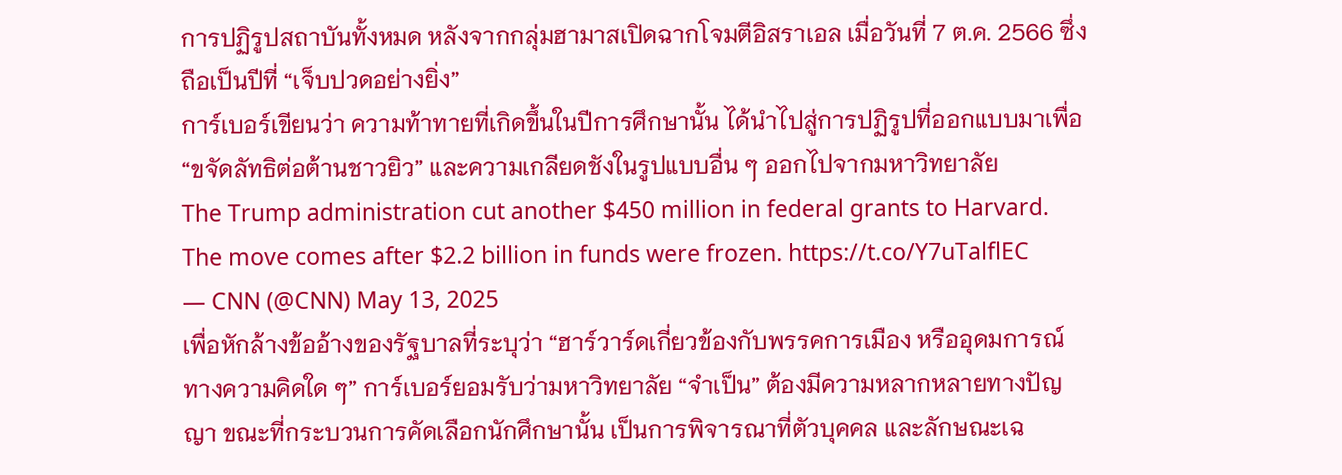การปฏิรูปสถาบันทั้งหมด หลังจากกลุ่มฮามาสเปิดฉากโจมตีอิสราเอล เมื่อวันที่ 7 ต.ค. 2566 ซึ่งถือเป็นปีที่ “เจ็บปวดอย่างยิ่ง”
การ์เบอร์เขียนว่า ความท้าทายที่เกิดขึ้นในปีการศึกษานั้น ได้นำไปสู่การปฏิรูปที่ออกแบบมาเพื่อ “ขจัดลัทธิต่อต้านชาวยิว” และความเกลียดชังในรูปแบบอื่น ๆ ออกไปจากมหาวิทยาลัย
The Trump administration cut another $450 million in federal grants to Harvard. The move comes after $2.2 billion in funds were frozen. https://t.co/Y7uTalflEC
— CNN (@CNN) May 13, 2025
เพื่อหักล้างข้ออ้างของรัฐบาลที่ระบุว่า “ฮาร์วาร์ดเกี่ยวข้องกับพรรคการเมือง หรืออุดมการณ์ทางความคิดใด ๆ” การ์เบอร์ยอมรับว่ามหาวิทยาลัย “จำเป็น” ต้องมีความหลากหลายทางปัญญา ขณะที่กระบวนการคัดเลือกนักศึกษานั้น เป็นการพิจารณาที่ตัวบุคคล และลักษณะเฉ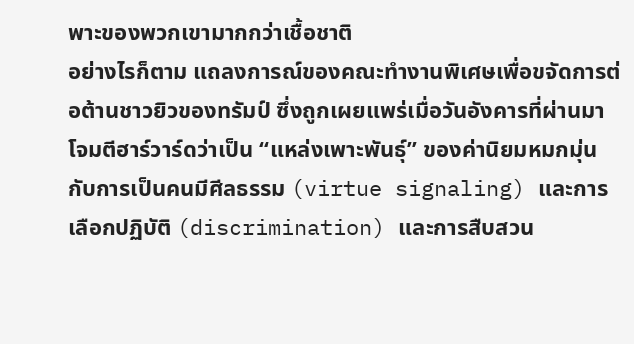พาะของพวกเขามากกว่าเชื้อชาติ
อย่างไรก็ตาม แถลงการณ์ของคณะทำงานพิเศษเพื่อขจัดการต่อต้านชาวยิวของทรัมป์ ซึ่งถูกเผยแพร่เมื่อวันอังคารที่ผ่านมา โจมตีฮาร์วาร์ดว่าเป็น “แหล่งเพาะพันธุ์” ของค่านิยมหมกมุ่นกับการเป็นคนมีศีลธรรม (virtue signaling) และการเลือกปฏิบัติ (discrimination) และการสืบสวน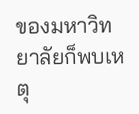ของมหาวิทยาลัยก็พบเหตุ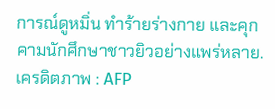การณ์ดูหมิ่น ทำร้ายร่างกาย และคุกคามนักศึกษาชาวยิวอย่างแพร่หลาย.
เครดิตภาพ : AFP